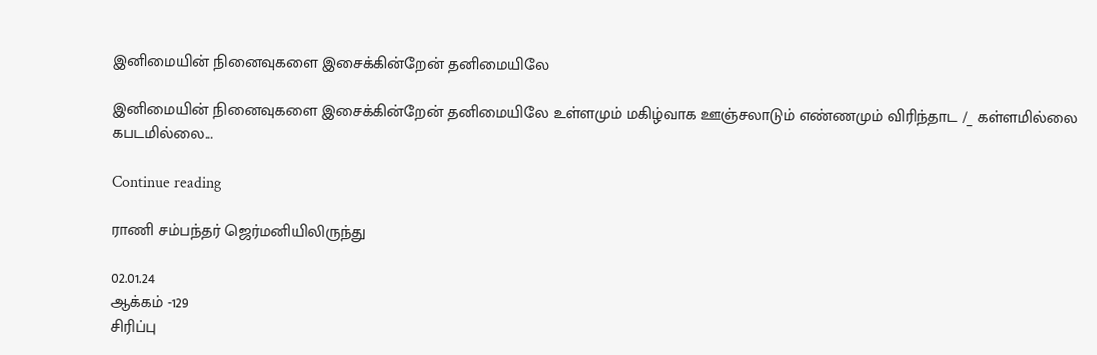இனிமையின் நினைவுகளை இசைக்கின்றேன் தனிமையிலே

இனிமையின் நினைவுகளை இசைக்கின்றேன் தனிமையிலே உள்ளமும் மகிழ்வாக ஊஞ்சலாடும் எண்ணமும் விரிந்தாட /_ கள்ளமில்லை கபடமில்லை...

Continue reading

ராணி சம்பந்தர் ஜெர்மனியிலிருந்து

02.01.24
ஆக்கம் -129
சிரிப்பு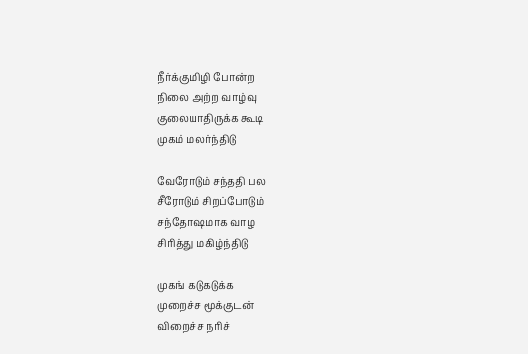நீர்க்குமிழி போன்ற
நிலை அற்ற வாழ்வு
குலையாதிருக்க கூடி
முகம் மலர்ந்திடு

வேரோடும் சந்ததி பல
சீரோடும் சிறப்போடும்
சந்தோஷமாக வாழ
சிரித்து மகிழ்ந்திடு

முகங் கடுகடுக்க
முறைச்ச மூக்குடன்
விறைச்ச நரிச்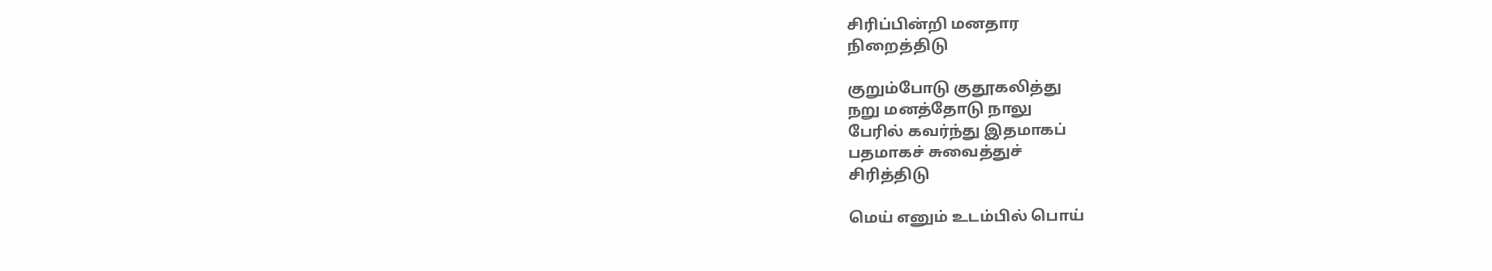சிரிப்பின்றி மனதார
நிறைத்திடு

குறும்போடு குதூகலித்து
நறு மனத்தோடு நாலு
பேரில் கவர்ந்து இதமாகப்
பதமாகச் சுவைத்துச்
சிரித்திடு

மெய் எனும் உடம்பில் பொய்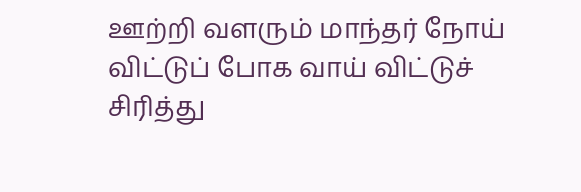ஊற்றி வளரும் மாந்தர் நோய்
விட்டுப் போக வாய் விட்டுச்
சிரித்து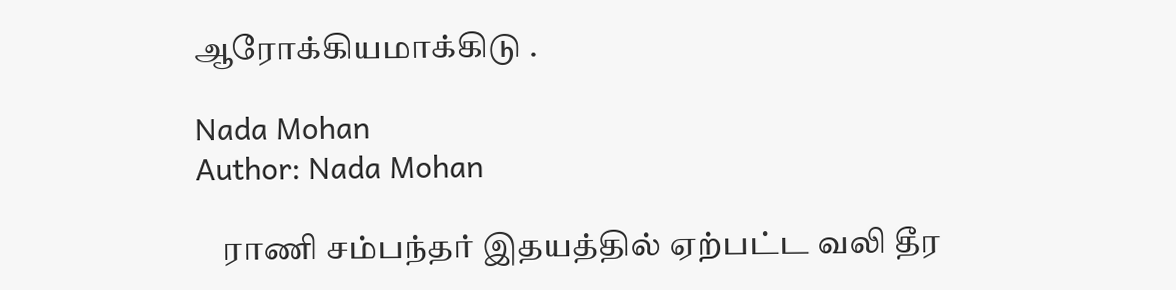ஆரோக்கியமாக்கிடு .

Nada Mohan
Author: Nada Mohan

    ராணி சம்பந்தர் இதயத்தில் ஏற்பட்ட வலி தீர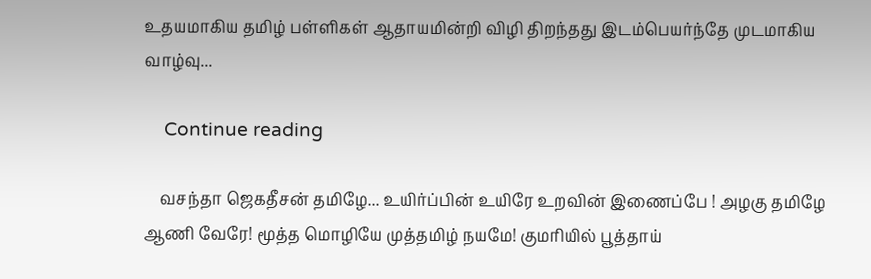உதயமாகிய தமிழ் பள்ளிகள் ஆதாயமின்றி விழி திறந்தது இடம்பெயர்ந்தே முடமாகிய வாழ்வு...

    Continue reading

    வசந்தா ஜெகதீசன் தமிழே... உயிர்ப்பின் உயிரே உறவின் இணைப்பே ! அழகு தமிழே ஆணி வேரே! மூத்த மொழியே முத்தமிழ் நயமே! குமரியில் பூத்தாய்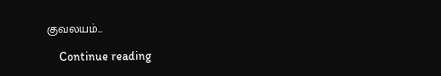குவலயம்...

    Continue reading